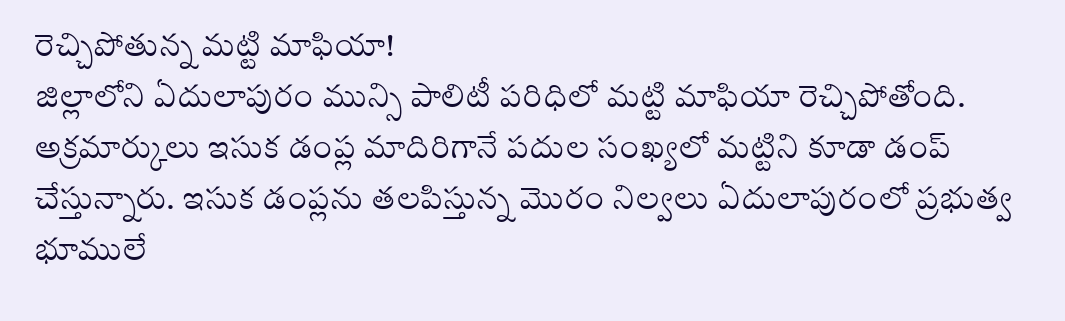రెచ్చిపోతున్న మట్టి మాఫియా!
జిల్లాలోని ఏదులాపురం మున్సి పాలిటీ పరిధిలో మట్టి మాఫియా రెచ్చిపోతోంది. అక్రమార్కులు ఇసుక డంప్ల మాదిరిగానే పదుల సంఖ్యలో మట్టిని కూడా డంప్ చేస్తున్నారు. ఇసుక డంప్లను తలపిస్తున్న మొరం నిల్వలు ఏదులాపురంలో ప్రభుత్వ భూములే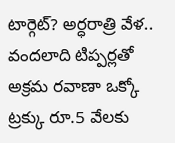టార్గెట్? అర్ధరాత్రి వేళ.. వందలాది టిప్పర్లతో అక్రమ రవాణా ఒక్కో ట్రక్కు రూ.5 వేలకు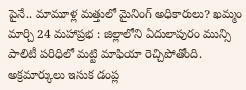పైనే.. మామూళ్ల మత్తులో మైనింగ్ అధికారులు? ఖమ్మం మార్చి 24 మహాప్రభ : జిల్లాలోని ఏదులాపురం మున్సి పాలిటీ పరిధిలో మట్టి మాఫియా రెచ్చిపోతోంది. అక్రమార్కులు ఇసుక డంప్ల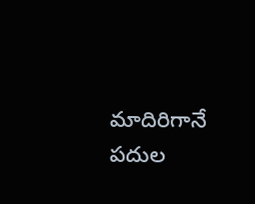మాదిరిగానే పదుల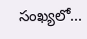సంఖ్యలో...